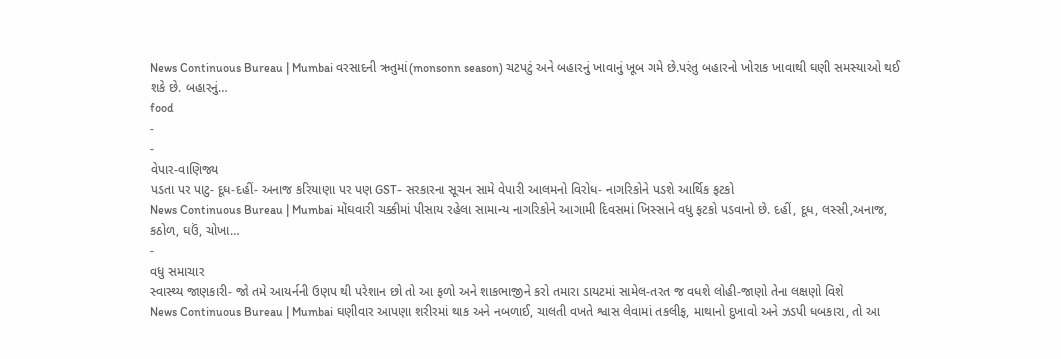News Continuous Bureau | Mumbai વરસાદની ઋતુમાં(monsonn season) ચટપટું અને બહારનું ખાવાનું ખૂબ ગમે છે.પરંતુ બહારનો ખોરાક ખાવાથી ઘણી સમસ્યાઓ થઈ શકે છે. બહારનું…
food
-
-
વેપાર-વાણિજ્ય
પડતા પર પાટુ- દૂધ-દહીં- અનાજ કરિયાણા પર પણ GST- સરકારના સૂચન સામે વેપારી આલમનો વિરોધ- નાગરિકોને પડશે આર્થિક ફટકો
News Continuous Bureau | Mumbai મોંઘવારી ચક્કીમાં પીસાય રહેલા સામાન્ય નાગરિકોને આગામી દિવસમાં ખિસ્સાને વધુ ફટકો પડવાનો છે. દહીં, દૂધ, લસ્સી,અનાજ, કઠોળ, ઘઉં, ચોખા…
-
વધુ સમાચાર
સ્વાસ્થ્ય જાણકારી- જો તમે આયર્નની ઉણપ થી પરેશાન છો તો આ ફળો અને શાકભાજીને કરો તમારા ડાયટમાં સામેલ-તરત જ વધશે લોહી-જાણો તેના લક્ષણો વિશે
News Continuous Bureau | Mumbai ઘણીવાર આપણા શરીરમાં થાક અને નબળાઈ, ચાલતી વખતે શ્વાસ લેવામાં તકલીફ, માથાનો દુખાવો અને ઝડપી ધબકારા, તો આ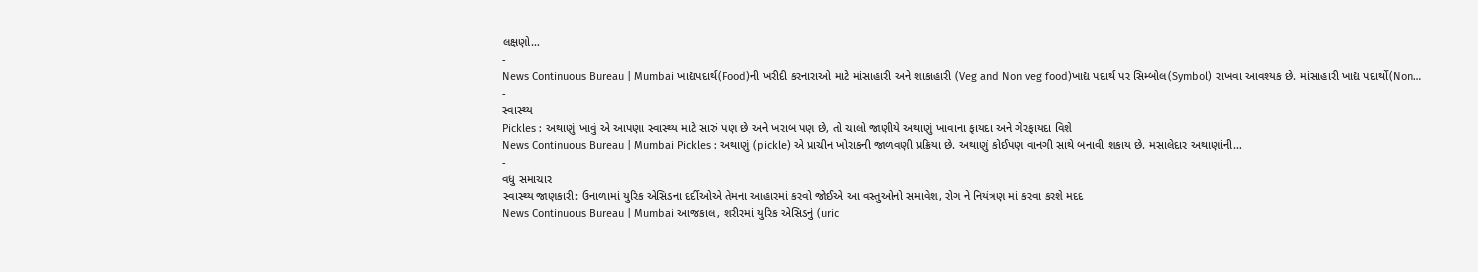લક્ષણો…
-
News Continuous Bureau | Mumbai ખાદ્યપદાર્થ(Food)ની ખરીદી કરનારાઓ માટે માંસાહારી અને શાકાહારી (Veg and Non veg food)ખાદ્ય પદાર્થ પર સિમ્બોલ(Symbol) રાખવા આવશ્યક છે. માંસાહારી ખાદ્ય પદાર્થો(Non…
-
સ્વાસ્થ્ય
Pickles : અથાણું ખાવું એ આપણા સ્વાસ્થ્ય માટે સારું પણ છે અને ખરાબ પણ છે, તો ચાલો જાણીયે અથાણું ખાવાના ફાયદા અને ગેરફાયદા વિશે
News Continuous Bureau | Mumbai Pickles : અથાણું (pickle) એ પ્રાચીન ખોરાકની જાળવણી પ્રક્રિયા છે. અથાણું કોઈપણ વાનગી સાથે બનાવી શકાય છે. મસાલેદાર અથાણાંની…
-
વધુ સમાચાર
સ્વાસ્થ્ય જાણકારી: ઉનાળામાં યુરિક એસિડના દર્દીઓએ તેમના આહારમાં કરવો જોઈએ આ વસ્તુઓનો સમાવેશ, રોગ ને નિયંત્રણ માં કરવા કરશે મદદ
News Continuous Bureau | Mumbai આજકાલ, શરીરમાં યુરિક એસિડનું (uric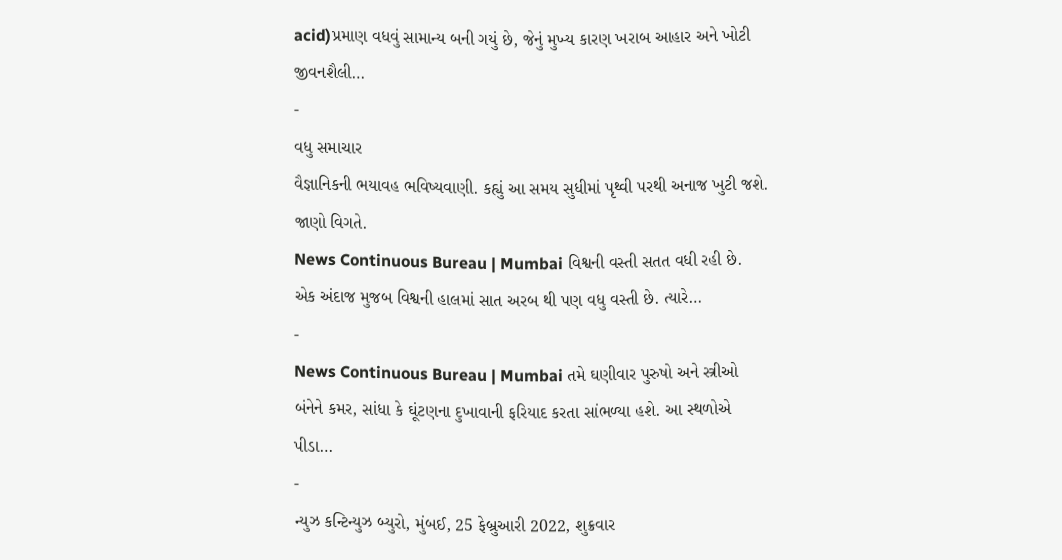acid)પ્રમાણ વધવું સામાન્ય બની ગયું છે, જેનું મુખ્ય કારણ ખરાબ આહાર અને ખોટી જીવનશૈલી…
-
વધુ સમાચાર
વૈજ્ઞાનિકની ભયાવહ ભવિષ્યવાણી. કહ્યું આ સમય સુધીમાં પૃથ્વી પરથી અનાજ ખુટી જશે. જાણો વિગતે.
News Continuous Bureau | Mumbai વિશ્વની વસ્તી સતત વધી રહી છે. એક અંદાજ મુજબ વિશ્વની હાલમાં સાત અરબ થી પણ વધુ વસ્તી છે. ત્યારે…
-
News Continuous Bureau | Mumbai તમે ઘણીવાર પુરુષો અને સ્ત્રીઓ બંનેને કમર, સાંધા કે ઘૂંટણના દુખાવાની ફરિયાદ કરતા સાંભળ્યા હશે. આ સ્થળોએ પીડા…
-
ન્યુઝ કન્ટિન્યુઝ બ્યુરો, મુંબઈ, 25 ફેબ્રુઆરી 2022, શુક્રવાર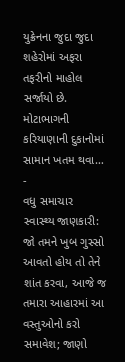યુક્રેનના જુદા જુદા શહેરોમાં અફરા તફરીનો માહોલ સર્જાયો છે. મોટાભાગની કરિયાણાની દુકાનોમાં સામાન ખતમ થવા…
-
વધુ સમાચાર
સ્વાસ્થ્ય જાણકારી: જો તમને ખુબ ગુસ્સો આવતો હોય તો તેને શાંત કરવા, આજે જ તમારા આહારમાં આ વસ્તુઓનો કરો સમાવેશ; જાણો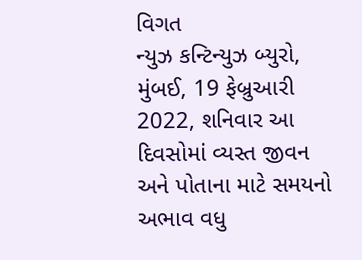વિગત
ન્યુઝ કન્ટિન્યુઝ બ્યુરો, મુંબઈ, 19 ફેબ્રુઆરી 2022, શનિવાર આ દિવસોમાં વ્યસ્ત જીવન અને પોતાના માટે સમયનો અભાવ વધુ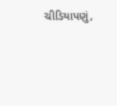ચીડિયાપણું,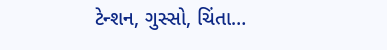ટેન્શન, ગુસ્સો, ચિંતા…